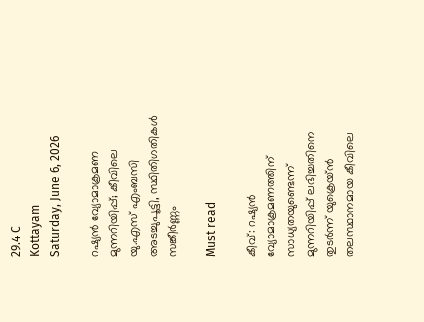29.4 C
Kottayam
Saturday, June 6, 2026

റഷ്യന്‍ വ്യോമാക്രമണ മുന്നറിയിപ്പ്; കീവിലെ യു.എസ് എംബസി അടച്ചുപൂട്ടി, സ്ഥിതിഗതികള്‍ സങ്കീര്‍ണ്ണം

Must read

കീവ്: റഷ്യന്‍ വ്യോമാക്രമണത്തിന് സാധ്യതയുണ്ടെന്ന് മുന്നറിയിപ്പ് ലഭിച്ചതിനെ തുടര്‍ന്ന് യുക്രെയ്ന്‍ തലസ്ഥാനമായ കീവിലെ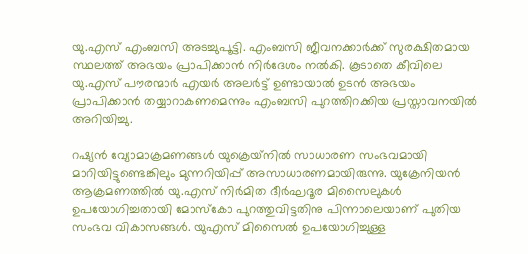യു.എസ് എംബസി അടച്ചുപൂട്ടി. എംബസി ജീവനക്കാര്‍ക്ക് സുരക്ഷിതമായ സ്ഥലത്ത് അഭയം പ്രാപിക്കാന്‍ നിര്‍ദേശം നല്‍കി. കൂടാതെ കീവിലെ യു.എസ് പൗരന്മാര്‍ എയര്‍ അലര്‍ട്ട് ഉണ്ടായാല്‍ ഉടന്‍ അഭയം പ്രാപിക്കാന്‍ തയ്യാറാകണമെന്നും എംബസി പുറത്തിറക്കിയ പ്രസ്താവനയില്‍ അറിയിച്ചു.

റഷ്യന്‍ വ്യോമാക്രമണങ്ങള്‍ യുക്രെയ്‌നില്‍ സാധാരണ സംഭവമായി മാറിയിട്ടുണ്ടെങ്കിലും മുന്നറിയിപ്പ് അസാധാരണമായിരുന്നു. യുക്രേനിയന്‍ ആക്രമണത്തില്‍ യു.എസ് നിര്‍മിത ദീര്‍ഘദൂര മിസൈലുകള്‍ ഉപയോഗിച്ചതായി മോസ്‌കോ പുറത്തുവിട്ടതിനു പിന്നാലെയാണ് പുതിയ സംഭവ വികാസങ്ങള്‍. യുഎസ് മിസൈല്‍ ഉപയോഗിച്ചുള്ള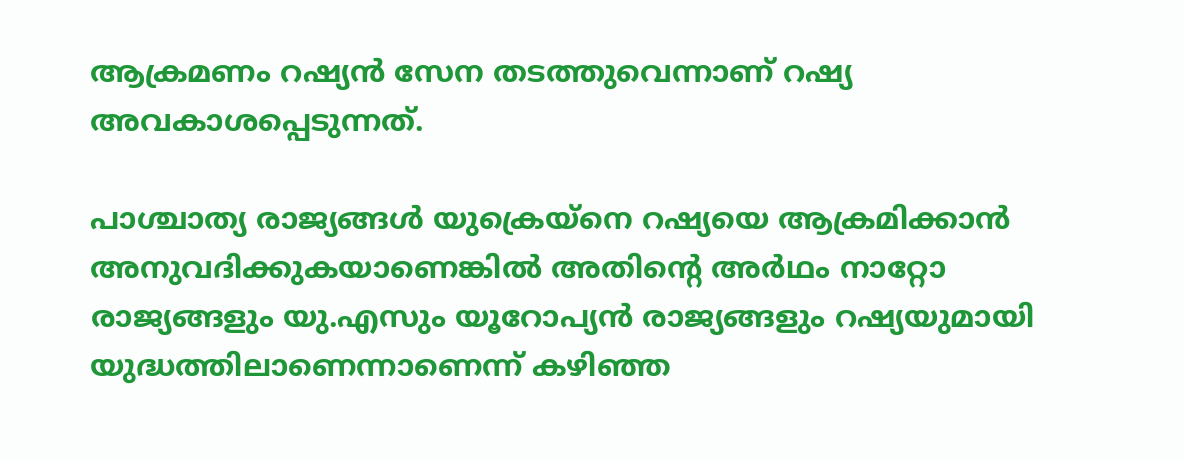ആക്രമണം റഷ്യന്‍ സേന തടത്തുവെന്നാണ് റഷ്യ അവകാശപ്പെടുന്നത്.

പാശ്ചാത്യ രാജ്യങ്ങള്‍ യുക്രെയ്‌നെ റഷ്യയെ ആക്രമിക്കാന്‍ അനുവദിക്കുകയാണെങ്കില്‍ അതിന്റെ അര്‍ഥം നാറ്റോ രാജ്യങ്ങളും യു.എസും യൂറോപ്യന്‍ രാജ്യങ്ങളും റഷ്യയുമായി യുദ്ധത്തിലാണെന്നാണെന്ന് കഴിഞ്ഞ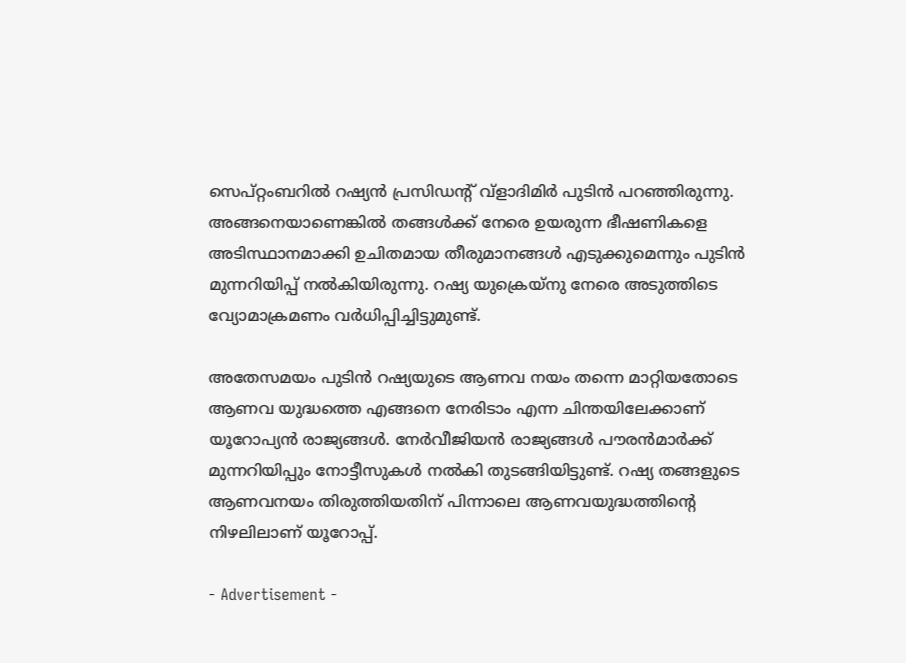സെപ്റ്റംബറില്‍ റഷ്യന്‍ പ്രസിഡന്റ് വ്ളാദിമിര്‍ പുടിന്‍ പറഞ്ഞിരുന്നു. അങ്ങനെയാണെങ്കില്‍ തങ്ങള്‍ക്ക് നേരെ ഉയരുന്ന ഭീഷണികളെ അടിസ്ഥാനമാക്കി ഉചിതമായ തീരുമാനങ്ങള്‍ എടുക്കുമെന്നും പുടിന്‍ മുന്നറിയിപ്പ് നല്‍കിയിരുന്നു. റഷ്യ യുക്രെയ്‌നു നേരെ അടുത്തിടെ വ്യോമാക്രമണം വര്‍ധിപ്പിച്ചിട്ടുമുണ്ട്.

അതേസമയം പുടിന്‍ റഷ്യയുടെ ആണവ നയം തന്നെ മാറ്റിയതോടെ ആണവ യുദ്ധത്തെ എങ്ങനെ നേരിടാം എന്ന ചിന്തയിലേക്കാണ് യൂറോപ്യന്‍ രാജ്യങ്ങള്‍. നേര്‍വീജിയന്‍ രാജ്യങ്ങള്‍ പൗരന്‍മാര്‍ക്ക് മുന്നറിയിപ്പും നോട്ടീസുകള്‍ നല്‍കി തുടങ്ങിയിട്ടുണ്ട്. റഷ്യ തങ്ങളുടെ ആണവനയം തിരുത്തിയതിന് പിന്നാലെ ആണവയുദ്ധത്തിന്റെ നിഴലിലാണ് യൂറോപ്പ്.

- Advertisement -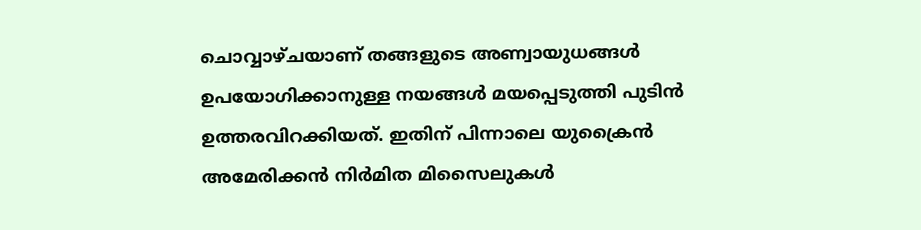ചൊവ്വാഴ്ചയാണ് തങ്ങളുടെ അണ്വായുധങ്ങള്‍ ഉപയോഗിക്കാനുള്ള നയങ്ങള്‍ മയപ്പെടുത്തി പുടിന്‍ ഉത്തരവിറക്കിയത്. ഇതിന് പിന്നാലെ യുക്രൈന്‍ അമേരിക്കന്‍ നിര്‍മിത മിസൈലുകള്‍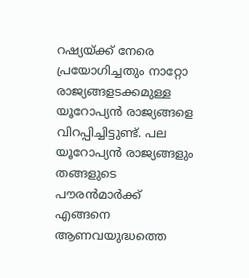റഷ്യയ്ക്ക് നേരെ പ്രയോഗിച്ചതും നാറ്റോ രാജ്യങ്ങളടക്കമുള്ള യൂറോപ്യന്‍ രാജ്യങ്ങളെ വിറപ്പിച്ചിട്ടുണ്ട്. പല യൂറോപ്യന്‍ രാജ്യങ്ങളും തങ്ങളുടെ പൗരന്‍മാര്‍ക്ക് എങ്ങനെ ആണവയുദ്ധത്തെ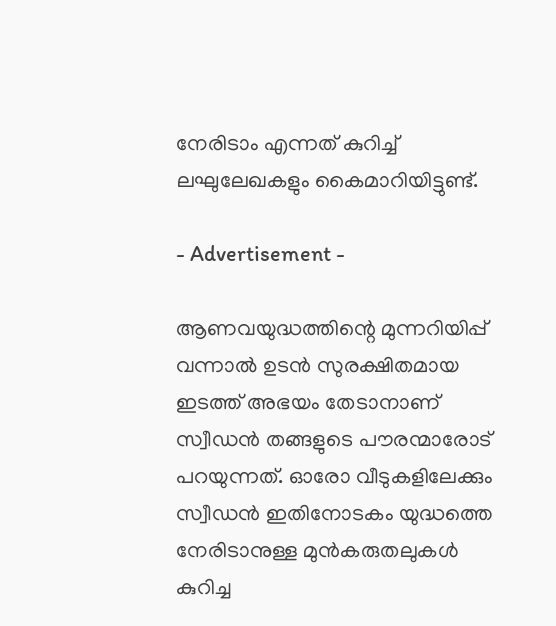നേരിടാം എന്നത് കുറിച്ച് ലഘുലേഖകളും കൈമാറിയിട്ടുണ്ട്.

- Advertisement -

ആണവയുദ്ധത്തിന്റെ മുന്നറിയിപ്പ് വന്നാല്‍ ഉടന്‍ സുരക്ഷിതമായ ഇടത്ത് അഭയം തേടാനാണ് സ്വീഡന്‍ തങ്ങളുടെ പൗരന്മാരോട് പറയുന്നത്. ഓരോ വീടുകളിലേക്കും സ്വീഡന്‍ ഇതിനോടകം യുദ്ധത്തെ നേരിടാനുള്ള മുന്‍കരുതലുകള്‍ കുറിച്ച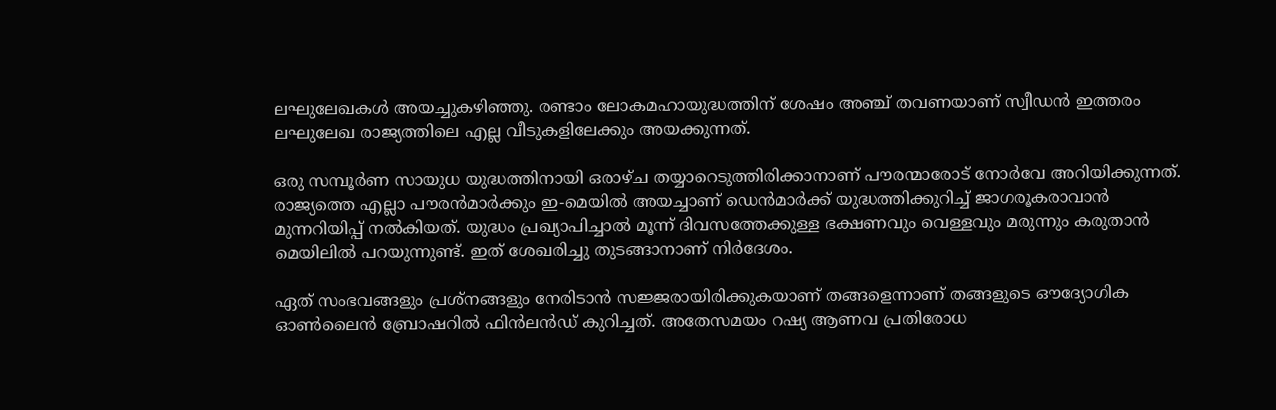ലഘുലേഖകള്‍ അയച്ചുകഴിഞ്ഞു. രണ്ടാം ലോകമഹായുദ്ധത്തിന് ശേഷം അഞ്ച് തവണയാണ് സ്വീഡന്‍ ഇത്തരം ലഘുലേഖ രാജ്യത്തിലെ എല്ല വീടുകളിലേക്കും അയക്കുന്നത്.

ഒരു സമ്പൂര്‍ണ സായുധ യുദ്ധത്തിനായി ഒരാഴ്ച തയ്യാറെടുത്തിരിക്കാനാണ് പൗരന്മാരോട് നോര്‍വേ അറിയിക്കുന്നത്. രാജ്യത്തെ എല്ലാ പൗരന്‍മാര്‍ക്കും ഇ-മെയില്‍ അയച്ചാണ് ഡെന്‍മാര്‍ക്ക് യുദ്ധത്തിക്കുറിച്ച് ജാഗരൂകരാവാന്‍ മുന്നറിയിപ്പ് നല്‍കിയത്. യുദ്ധം പ്രഖ്യാപിച്ചാല്‍ മൂന്ന് ദിവസത്തേക്കുള്ള ഭക്ഷണവും വെള്ളവും മരുന്നും കരുതാന്‍ മെയിലില്‍ പറയുന്നുണ്ട്. ഇത് ശേഖരിച്ചു തുടങ്ങാനാണ് നിര്‍ദേശം.

ഏത് സംഭവങ്ങളും പ്രശ്‌നങ്ങളും നേരിടാന്‍ സജ്ജരായിരിക്കുകയാണ് തങ്ങളെന്നാണ് തങ്ങളുടെ ഔദ്യോഗിക ഓണ്‍ലൈന്‍ ബ്രോഷറില്‍ ഫിന്‍ലന്‍ഡ് കുറിച്ചത്. അതേസമയം റഷ്യ ആണവ പ്രതിരോധ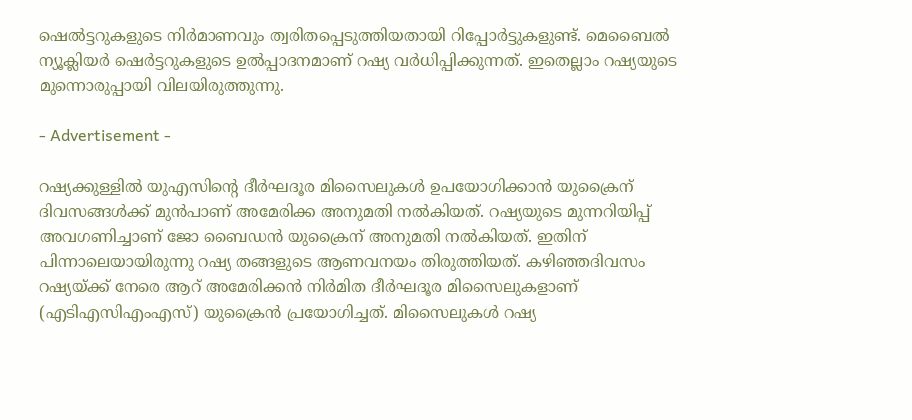ഷെല്‍ട്ടറുകളുടെ നിര്‍മാണവും ത്വരിതപ്പെടുത്തിയതായി റിപ്പോര്‍ട്ടുകളുണ്ട്. മെബൈല്‍ ന്യൂക്ലിയര്‍ ഷെര്‍ട്ടറുകളുടെ ഉല്‍പ്പാദനമാണ് റഷ്യ വര്‍ധിപ്പിക്കുന്നത്. ഇതെല്ലാം റഷ്യയുടെ മുന്നൊരുപ്പായി വിലയിരുത്തുന്നു.

- Advertisement -

റഷ്യക്കുള്ളില്‍ യുഎസിന്റെ ദീര്‍ഘദൂര മിസൈലുകള്‍ ഉപയോഗിക്കാന്‍ യുക്രൈന് ദിവസങ്ങള്‍ക്ക് മുന്‍പാണ് അമേരിക്ക അനുമതി നല്‍കിയത്. റഷ്യയുടെ മുന്നറിയിപ്പ് അവഗണിച്ചാണ് ജോ ബൈഡന്‍ യുക്രൈന് അനുമതി നല്‍കിയത്. ഇതിന് പിന്നാലെയായിരുന്നു റഷ്യ തങ്ങളുടെ ആണവനയം തിരുത്തിയത്. കഴിഞ്ഞദിവസം റഷ്യയ്ക്ക് നേരെ ആറ് അമേരിക്കന്‍ നിര്‍മിത ദീര്‍ഘദൂര മിസൈലുകളാണ് (എടിഎസിഎംഎസ്) യുക്രൈന്‍ പ്രയോഗിച്ചത്. മിസൈലുകള്‍ റഷ്യ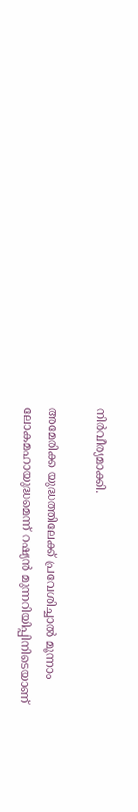നിര്‍വീര്യമാക്കി.

അമേരിക്ക യുദ്ധത്തിലേക്ക് പ്രവേശിച്ചാല്‍ മൂന്നാം ലോകമഹായുദ്ധമെന്ന് റഷ്യന്‍ മുന്നറിയിപ്പിനിടെയാണ്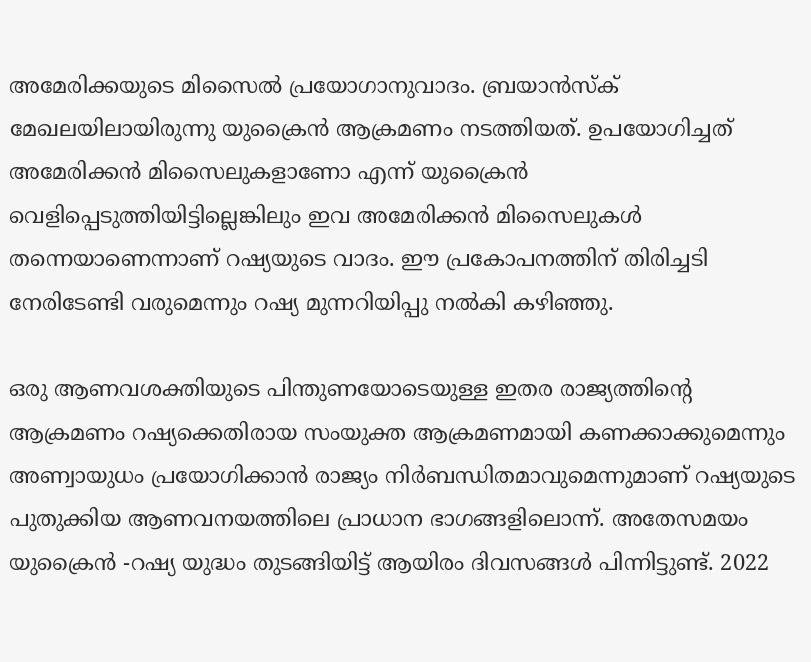അമേരിക്കയുടെ മിസൈല്‍ പ്രയോഗാനുവാദം. ബ്രയാന്‍സ്‌ക് മേഖലയിലായിരുന്നു യുക്രൈന്‍ ആക്രമണം നടത്തിയത്. ഉപയോഗിച്ചത് അമേരിക്കന്‍ മിസൈലുകളാണോ എന്ന് യുക്രൈന്‍ വെളിപ്പെടുത്തിയിട്ടില്ലെങ്കിലും ഇവ അമേരിക്കന്‍ മിസൈലുകള്‍ തന്നെയാണെന്നാണ് റഷ്യയുടെ വാദം. ഈ പ്രകോപനത്തിന് തിരിച്ചടി നേരിടേണ്ടി വരുമെന്നും റഷ്യ മുന്നറിയിപ്പു നല്‍കി കഴിഞ്ഞു.

ഒരു ആണവശക്തിയുടെ പിന്തുണയോടെയുള്ള ഇതര രാജ്യത്തിന്റെ ആക്രമണം റഷ്യക്കെതിരായ സംയുക്ത ആക്രമണമായി കണക്കാക്കുമെന്നും അണ്വായുധം പ്രയോഗിക്കാന്‍ രാജ്യം നിര്‍ബന്ധിതമാവുമെന്നുമാണ് റഷ്യയുടെ പുതുക്കിയ ആണവനയത്തിലെ പ്രാധാന ഭാഗങ്ങളിലൊന്ന്. അതേസമയം യുക്രൈന്‍ -റഷ്യ യുദ്ധം തുടങ്ങിയിട്ട് ആയിരം ദിവസങ്ങള്‍ പിന്നിട്ടുണ്ട്. 2022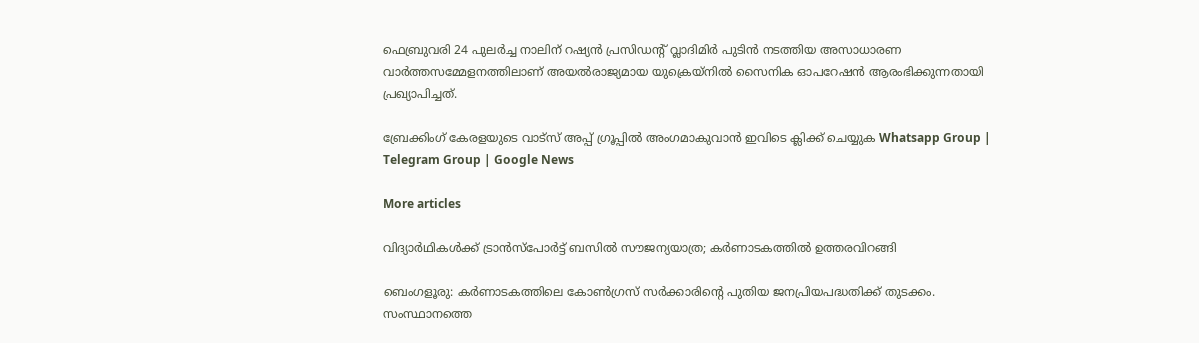ഫെബ്രുവരി 24 പുലര്‍ച്ച നാലിന് റഷ്യന്‍ പ്രസിഡന്റ് വ്ലാദിമിര്‍ പുടിന്‍ നടത്തിയ അസാധാരണ വാര്‍ത്തസമ്മേളനത്തിലാണ് അയല്‍രാജ്യമായ യുക്രെയ്നില്‍ സൈനിക ഓപറേഷന്‍ ആരംഭിക്കുന്നതായി പ്രഖ്യാപിച്ചത്.

ബ്രേക്കിംഗ് കേരളയുടെ വാട്സ് അപ്പ് ഗ്രൂപ്പിൽ അംഗമാകുവാൻ ഇവിടെ ക്ലിക്ക് ചെയ്യുക Whatsapp Group | Telegram Group | Google News

More articles

വിദ്യാർഥികൾക്ക് ട്രാൻസ്‌പോർട്ട് ബസിൽ സൗജന്യയാത്ര; കർണാടകത്തിൽ ഉത്തരവിറങ്ങി

ബെംഗളൂരു: കർണാടകത്തിലെ കോൺഗ്രസ് സർക്കാരിന്റെ പുതിയ ജനപ്രിയപദ്ധതിക്ക് തുടക്കം. സംസ്ഥാനത്തെ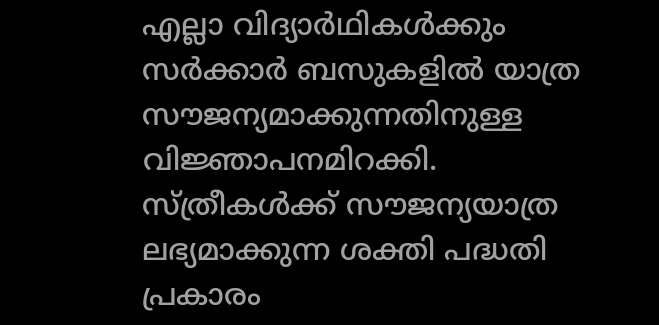എല്ലാ വിദ്യാർഥികൾക്കും സർക്കാർ ബസുകളിൽ യാത്ര സൗജന്യമാക്കുന്നതിനുള്ള വിജ്ഞാപനമിറക്കി. സ്ത്രീകൾക്ക് സൗജന്യയാത്ര ലഭ്യമാക്കുന്ന ശക്തി പദ്ധതി പ്രകാരം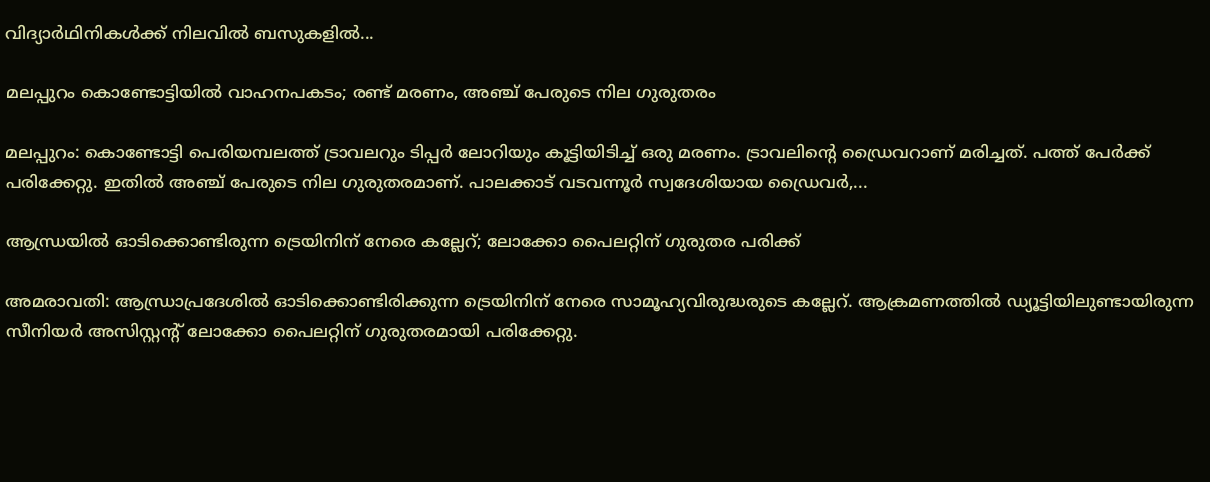വിദ്യാർഥിനികൾക്ക് നിലവിൽ ബസുകളിൽ...

മലപ്പുറം കൊണ്ടോട്ടിയിൽ വാഹനപകടം; രണ്ട് മരണം, അഞ്ച് പേരുടെ നില ഗുരുതരം

മലപ്പുറം: കൊണ്ടോട്ടി പെരിയമ്പലത്ത് ട്രാവലറും ടിപ്പർ ലോറിയും കൂട്ടിയിടിച്ച് ഒരു മരണം. ട്രാവലിന്റെ ഡ്രൈവറാണ് മരിച്ചത്. പത്ത് പേർക്ക് പരിക്കേറ്റു. ഇതിൽ അഞ്ച് പേരുടെ നില ഗുരുതരമാണ്. പാലക്കാട് വടവന്നൂർ സ്വദേശിയായ ഡ്രൈവർ,...

ആന്ധ്രയില്‍ ഓടിക്കൊണ്ടിരുന്ന ട്രെയിനിന് നേരെ കല്ലേറ്; ലോക്കോ പൈലറ്റിന് ഗുരുതര പരിക്ക്

അമരാവതി: ആന്ധ്രാപ്രദേശില്‍ ഓടിക്കൊണ്ടിരിക്കുന്ന ട്രെയിനിന് നേരെ സാമൂഹ്യവിരുദ്ധരുടെ കല്ലേറ്. ആക്രമണത്തില്‍ ഡ്യൂട്ടിയിലുണ്ടായിരുന്ന സീനിയര്‍ അസിസ്റ്റന്റ് ലോക്കോ പൈലറ്റിന് ഗുരുതരമായി പരിക്കേറ്റു.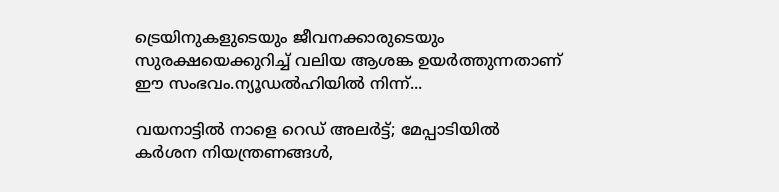ട്രെയിനുകളുടെയും ജീവനക്കാരുടെയും സുരക്ഷയെക്കുറിച്ച് വലിയ ആശങ്ക ഉയര്‍ത്തുന്നതാണ് ഈ സംഭവം.ന്യൂഡല്‍ഹിയില്‍ നിന്ന്...

വയനാട്ടിൽ നാളെ റെഡ് അലർട്ട്; മേപ്പാടിയിൽ കർശന നിയന്ത്രണങ്ങൾ,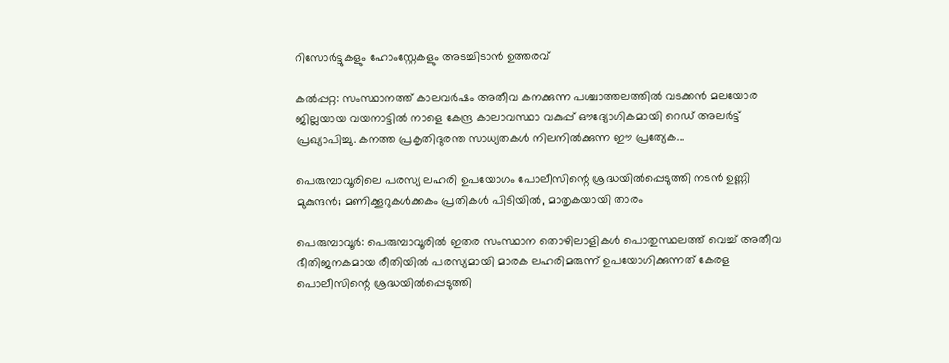റിസോർട്ടുകളും ഹോംസ്റ്റേകളും അടച്ചിടാൻ ഉത്തരവ്

കൽപ്പറ്റ: സംസ്ഥാനത്ത് കാലവർഷം അതീവ കനക്കുന്ന പശ്ചാത്തലത്തിൽ വടക്കൻ മലയോര ജില്ലയായ വയനാട്ടിൽ നാളെ കേന്ദ്ര കാലാവസ്ഥാ വകുപ്പ് ഔദ്യോഗികമായി റെഡ് അലർട്ട് പ്രഖ്യാപിച്ചു. കനത്ത പ്രകൃതിദുരന്ത സാധ്യതകൾ നിലനിൽക്കുന്ന ഈ പ്രത്യേക...

പെരുമ്പാവൂരിലെ പരസ്യ ലഹരി ഉപയോഗം പോലീസിന്റെ ശ്രദ്ധയിൽപ്പെടുത്തി നടൻ ഉണ്ണി മുകുന്ദൻ; മണിക്കൂറുകൾക്കകം പ്രതികൾ പിടിയിൽ, മാതൃകയായി താരം

പെരുമ്പാവൂർ: പെരുമ്പാവൂരിൽ ഇതര സംസ്ഥാന തൊഴിലാളികൾ പൊതുസ്ഥലത്ത് വെച്ച് അതീവ ഭീതിജനകമായ രീതിയിൽ പരസ്യമായി മാരക ലഹരിമരുന്ന് ഉപയോഗിക്കുന്നത് കേരള പൊലീസിന്റെ ശ്രദ്ധയിൽപ്പെടുത്തി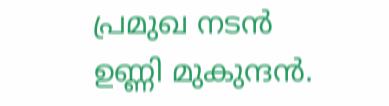പ്രമുഖ നടൻ ഉണ്ണി മുകുന്ദൻ.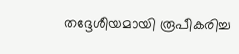തദ്ദേശീയമായി രൂപീകരിച്ച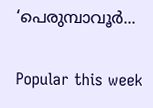‘പെരുമ്പാവൂർ...

Popular this week